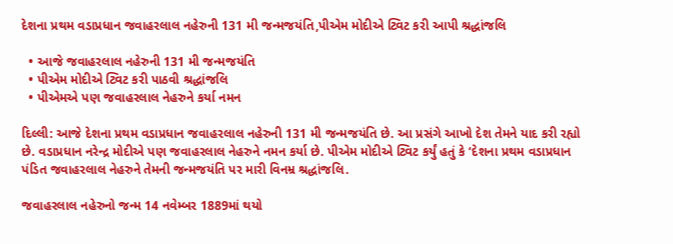દેશના પ્રથમ વડાપ્રધાન જવાહરલાલ નહેરુની 131 મી જન્મજયંતિ,પીએમ મોદીએ ટ્વિટ કરી આપી શ્રદ્ધાંજલિ

  • આજે જવાહરલાલ નહેરુની 131 મી જન્મજયંતિ
  • પીએમ મોદીએ ટ્વિટ કરી પાઠવી શ્રદ્ધાંજલિ
  • પીએમએ પણ જવાહરલાલ નેહરુને કર્યા નમન

દિલ્લી: આજે દેશના પ્રથમ વડાપ્રધાન જવાહરલાલ નહેરુની 131 મી જન્મજયંતિ છે. આ પ્રસંગે આખો દેશ તેમને યાદ કરી રહ્યો છે. વડાપ્રધાન નરેન્દ્ર મોદીએ પણ જવાહરલાલ નેહરુને નમન કર્યા છે. પીએમ મોદીએ ટ્વિટ કર્યું હતું કે ‘દેશના પ્રથમ વડાપ્રધાન પંડિત જવાહરલાલ નેહરુને તેમની જન્મજયંતિ પર મારી વિનમ્ર શ્રદ્ધાંજલિ.

જવાહરલાલ નહેરુનો જન્મ 14 નવેમ્બર 1889માં થયો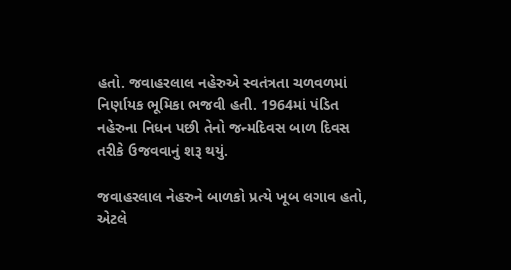હતો. જવાહરલાલ નહેરુએ સ્વતંત્રતા ચળવળમાં નિર્ણાયક ભૂમિકા ભજવી હતી. 1964માં પંડિત નહેરુના નિધન પછી તેનો જન્મદિવસ બાળ દિવસ તરીકે ઉજવવાનું શરૂ થયું.

જવાહરલાલ નેહરુને બાળકો પ્રત્યે ખૂબ લગાવ હતો, એટલે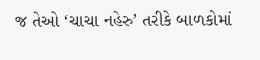જ તેઓ ‘ચાચા નહેરુ’ તરીકે બાળકોમાં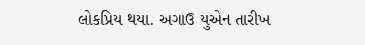લોકપ્રિય થયા. અગાઉ યુએન તારીખ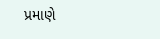પ્રમાણે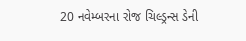20 નવેમ્બરના રોજ ચિલ્ડ્રન્સ ડેની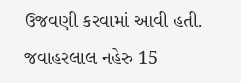ઉજવણી કરવામાં આવી હતી. જવાહરલાલ નહેરુ 15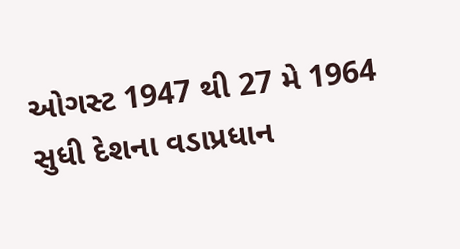ઓગસ્ટ 1947 થી 27 મે 1964 સુધી દેશના વડાપ્રધાન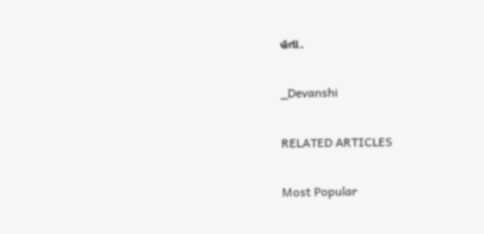હતા.

_Devanshi

RELATED ARTICLES

Most Popular